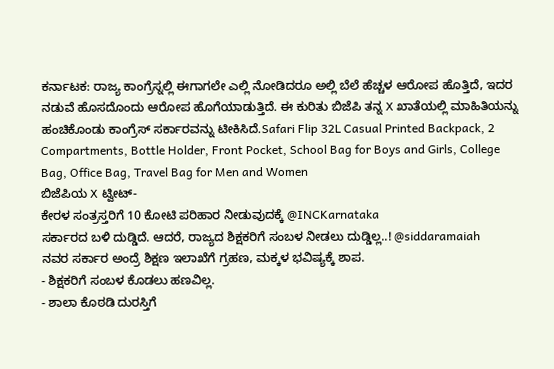ಕರ್ನಾಟಕ: ರಾಜ್ಯ ಕಾಂಗ್ರೆಸ್ನಲ್ಲಿ ಈಗಾಗಲೇ ಎಲ್ಲಿ ನೋಡಿದರೂ ಅಲ್ಲಿ ಬೆಲೆ ಹೆಚ್ಚಳ ಆರೋಪ ಹೊತ್ತಿದೆ, ಇದರ ನಡುವೆ ಹೊಸದೊಂದು ಆರೋಪ ಹೊಗೆಯಾಡುತ್ತಿದೆ. ಈ ಕುರಿತು ಬಿಜೆಪಿ ತನ್ನ X ಖಾತೆಯಲ್ಲಿ ಮಾಹಿತಿಯನ್ನು ಹಂಚಿಕೊಂಡು ಕಾಂಗ್ರೆಸ್ ಸರ್ಕಾರವನ್ನು ಟೀಕಿಸಿದೆ.Safari Flip 32L Casual Printed Backpack, 2 Compartments, Bottle Holder, Front Pocket, School Bag for Boys and Girls, College Bag, Office Bag, Travel Bag for Men and Women
ಬಿಜೆಪಿಯ X ಟ್ವೀಟ್-
ಕೇರಳ ಸಂತ್ರಸ್ತರಿಗೆ 10 ಕೋಟಿ ಪರಿಹಾರ ನೀಡುವುದಕ್ಕೆ @INCKarnataka
ಸರ್ಕಾರದ ಬಳಿ ದುಡ್ಡಿದೆ. ಆದರೆ, ರಾಜ್ಯದ ಶಿಕ್ಷಕರಿಗೆ ಸಂಬಳ ನೀಡಲು ದುಡ್ಡಿಲ್ಲ..! @siddaramaiah
ನವರ ಸರ್ಕಾರ ಅಂದ್ರೆ ಶಿಕ್ಷಣ ಇಲಾಖೆಗೆ ಗ್ರಹಣ, ಮಕ್ಕಳ ಭವಿಷ್ಯಕ್ಕೆ ಶಾಪ.
- ಶಿಕ್ಷಕರಿಗೆ ಸಂಬಳ ಕೊಡಲು ಹಣವಿಲ್ಲ.
- ಶಾಲಾ ಕೊಠಡಿ ದುರಸ್ತಿಗೆ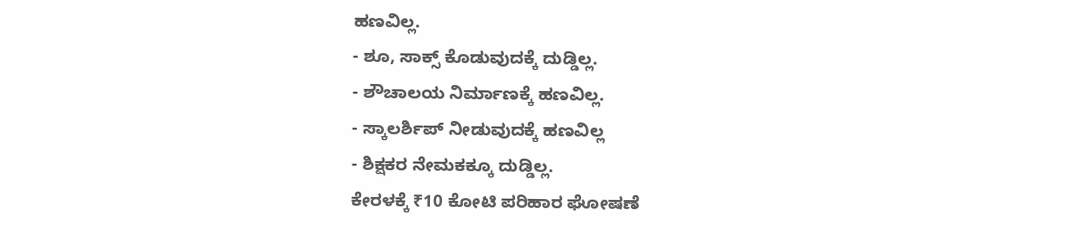ಹಣವಿಲ್ಲ.
- ಶೂ, ಸಾಕ್ಸ್ ಕೊಡುವುದಕ್ಕೆ ದುಡ್ಡಿಲ್ಲ.
- ಶೌಚಾಲಯ ನಿರ್ಮಾಣಕ್ಕೆ ಹಣವಿಲ್ಲ.
- ಸ್ಕಾಲರ್ಶಿಪ್ ನೀಡುವುದಕ್ಕೆ ಹಣವಿಲ್ಲ
- ಶಿಕ್ಷಕರ ನೇಮಕಕ್ಕೂ ದುಡ್ಡಿಲ್ಲ.
ಕೇರಳಕ್ಕೆ ₹10 ಕೋಟಿ ಪರಿಹಾರ ಘೋಷಣೆ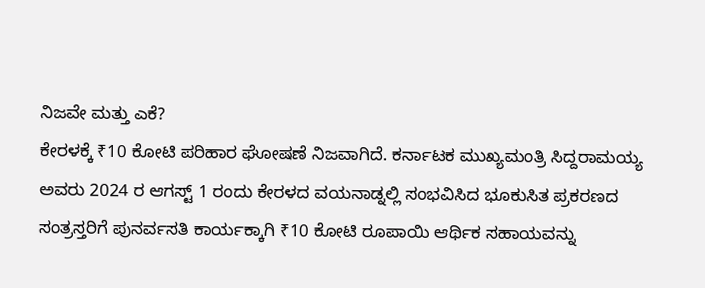ನಿಜವೇ ಮತ್ತು ಎಕೆ?
ಕೇರಳಕ್ಕೆ ₹10 ಕೋಟಿ ಪರಿಹಾರ ಘೋಷಣೆ ನಿಜವಾಗಿದೆ. ಕರ್ನಾಟಕ ಮುಖ್ಯಮಂತ್ರಿ ಸಿದ್ದರಾಮಯ್ಯ ಅವರು 2024 ರ ಆಗಸ್ಟ್ 1 ರಂದು ಕೇರಳದ ವಯನಾಡ್ನಲ್ಲಿ ಸಂಭವಿಸಿದ ಭೂಕುಸಿತ ಪ್ರಕರಣದ ಸಂತ್ರಸ್ತರಿಗೆ ಪುನರ್ವಸತಿ ಕಾರ್ಯಕ್ಕಾಗಿ ₹10 ಕೋಟಿ ರೂಪಾಯಿ ಆರ್ಥಿಕ ಸಹಾಯವನ್ನು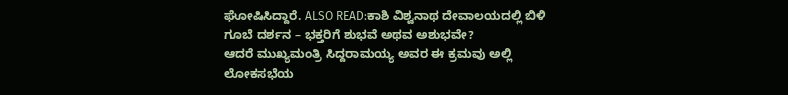ಘೋಷಿಸಿದ್ದಾರೆ. ALSO READ:ಕಾಶಿ ವಿಶ್ವನಾಥ ದೇವಾಲಯದಲ್ಲಿ ಬಿಳಿ ಗೂಬೆ ದರ್ಶನ – ಭಕ್ತರಿಗೆ ಶುಭವೆ ಅಥವ ಅಶುಭವೇ?
ಆದರೆ ಮುಖ್ಯಮಂತ್ರಿ ಸಿದ್ದರಾಮಯ್ಯ ಅವರ ಈ ಕ್ರಮವು ಅಲ್ಲಿ ಲೋಕಸಭೆಯ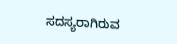ಸದಸ್ಯರಾಗಿರುವ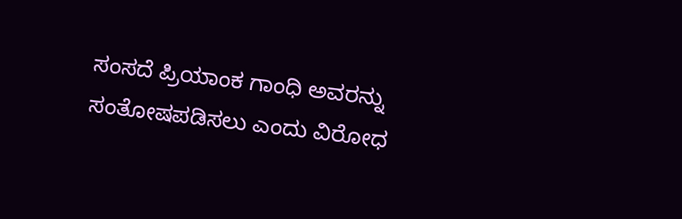ಸಂಸದೆ ಪ್ರಿಯಾಂಕ ಗಾಂಧಿ ಅವರನ್ನು ಸಂತೋಷಪಡಿಸಲು ಎಂದು ವಿರೋಧ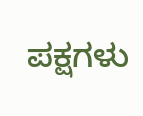ಪಕ್ಷಗಳು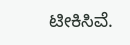ಟೀಕಿಸಿವೆ.